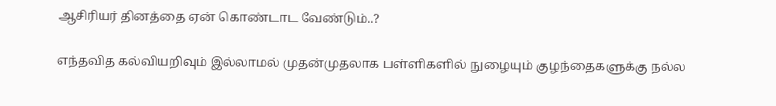ஆசிரியர் தினத்தை ஏன் கொண்டாட வேண்டும்..?

எந்தவித கல்வியறிவும் இல்லாமல் முதன்முதலாக பள்ளிகளில் நுழையும் குழந்தைகளுக்கு நல்ல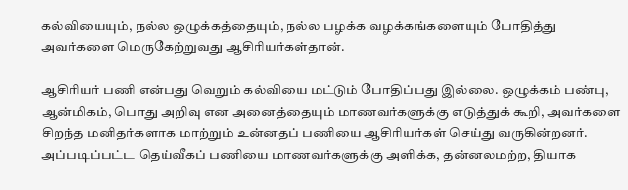கல்வியையும், நல்ல ஒழுக்கத்தையும், நல்ல பழக்க வழக்கங்களையும் போதித்து அவர்களை மெருகேற்றுவது ஆசிரியர்கள்தான்.

ஆசிரியர் பணி என்பது வெறும் கல்வியை மட்டும் போதிப்பது இல்லை. ஒழுக்கம் பண்பு, ஆன்மிகம், பொது அறிவு என அனைத்தையும் மாணவர்களுக்கு எடுத்துக் கூறி, அவர்களை சிறந்த மனிதர்களாக மாற்றும் உன்னதப் பணியை ஆசிரியர்கள் செய்து வருகின்றனர். அப்படிப்பட்ட தெய்வீகப் பணியை மாணவர்களுக்கு அளிக்க, தன்னலமற்ற, தியாக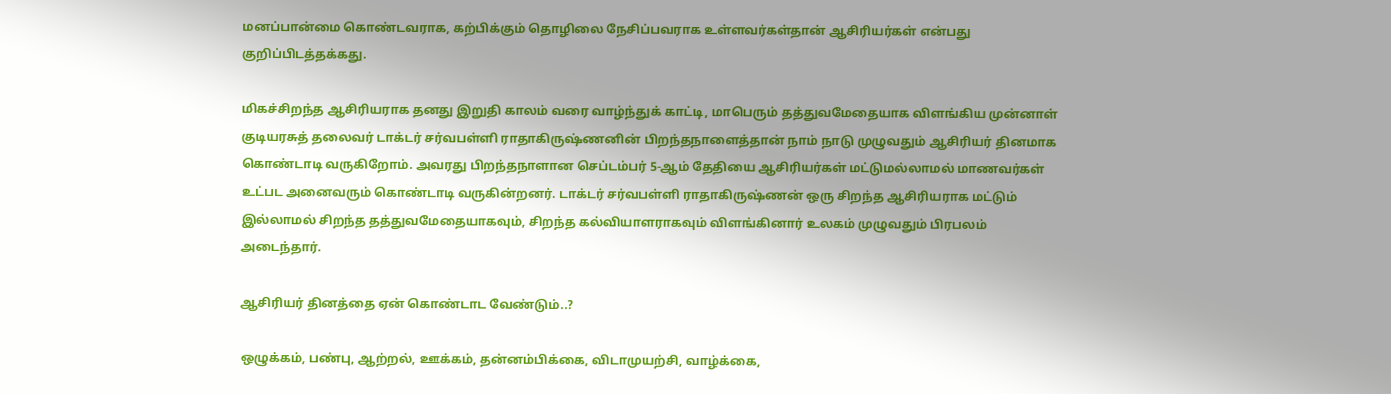மனப்பான்மை கொண்டவராக, கற்பிக்கும் தொழிலை நேசிப்பவராக உள்ளவர்கள்தான் ஆசிரியர்கள் என்பது குறிப்பிடத்தக்கது.

மிகச்சிறந்த ஆசிரியராக தனது இறுதி காலம் வரை வாழ்ந்துக் காட்டி, மாபெரும் தத்துவமேதையாக விளங்கிய முன்னாள் குடியரசுத் தலைவர் டாக்டர் சர்வபள்ளி ராதாகிருஷ்ணனின் பிறந்தநாளைத்தான் நாம் நாடு முழுவதும் ஆசிரியர் தினமாக கொண்டாடி வருகிறோம். அவரது பிறந்தநாளான செப்டம்பர் 5-ஆம் தேதியை ஆசிரியர்கள் மட்டுமல்லாமல் மாணவர்கள் உட்பட அனைவரும் கொண்டாடி வருகின்றனர். டாக்டர் சர்வபள்ளி ராதாகிருஷ்ணன் ஒரு சிறந்த ஆசிரியராக மட்டும் இல்லாமல் சிறந்த தத்துவமேதையாகவும், சிறந்த கல்வியாளராகவும் விளங்கினார் உலகம் முழுவதும் பிரபலம் அடைந்தார்.

ஆசிரியர் தினத்தை ஏன் கொண்டாட வேண்டும்..?

ஒழுக்கம், பண்பு, ஆற்றல், ஊக்கம், தன்னம்பிக்கை, விடாமுயற்சி, வாழ்க்கை,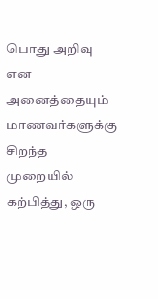பொது அறிவு என அனைத்தையும் மாணவர்களுக்கு சிறந்த முறையில் கற்பித்து, ஒரு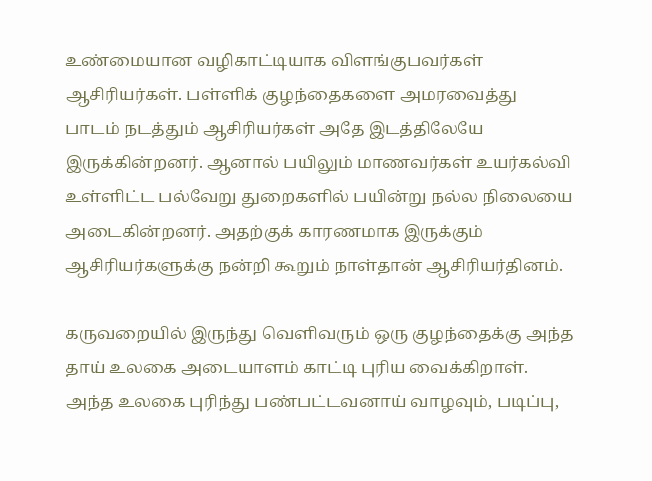உண்மையான வழிகாட்டியாக விளங்குபவர்கள் ஆசிரியர்கள். பள்ளிக் குழந்தைகளை அமரவைத்து பாடம் நடத்தும் ஆசிரியர்கள் அதே இடத்திலேயே இருக்கின்றனர். ஆனால் பயிலும் மாணவர்கள் உயர்கல்வி உள்ளிட்ட பல்வேறு துறைகளில் பயின்று நல்ல நிலையை அடைகின்றனர். அதற்குக் காரணமாக இருக்கும் ஆசிரியர்களுக்கு நன்றி கூறும் நாள்தான் ஆசிரியர்தினம்.

கருவறையில் இருந்து வெளிவரும் ஒரு குழந்தைக்கு அந்த தாய் உலகை அடையாளம் காட்டி புரிய வைக்கிறாள். அந்த உலகை புரிந்து பண்பட்டவனாய் வாழவும், படிப்பு,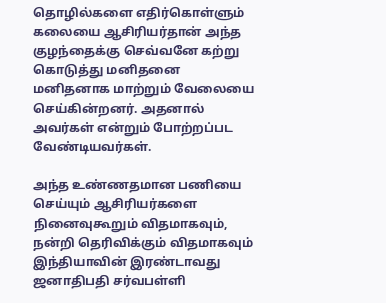தொழில்களை எதிர்கொள்ளும் கலையை ஆசிரியர்தான் அந்த குழந்தைக்கு செவ்வனே கற்று கொடுத்து மனிதனை மனிதனாக மாற்றும் வேலையை செய்கின்றனர். அதனால் அவர்கள் என்றும் போற்றப்பட வேண்டியவர்கள்.

அந்த உண்ணதமான பணியை செய்யும் ஆசிரியர்களை நினைவுகூறும் விதமாகவும், நன்றி தெரிவிக்கும் விதமாகவும் இந்தியாவின் இரண்டாவது ஜனாதிபதி சர்வபள்ளி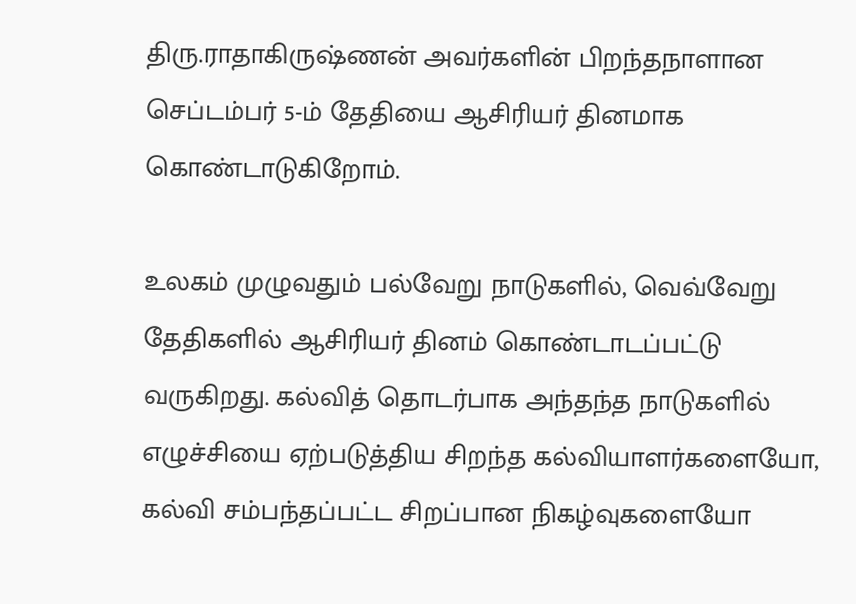திரு.ராதாகிருஷ்ணன் அவர்களின் பிறந்தநாளான செப்டம்பர் 5-ம் தேதியை ஆசிரியர் தினமாக கொண்டாடுகிறோம்.

உலகம் முழுவதும் பல்வேறு நாடுகளில், வெவ்வேறு தேதிகளில் ஆசிரியர் தினம் கொண்டாடப்பட்டு வருகிறது. கல்வித் தொடர்பாக அந்தந்த நாடுகளில் எழுச்சியை ஏற்படுத்திய சிறந்த கல்வியாளர்களையோ, கல்வி சம்பந்தப்பட்ட சிறப்பான நிகழ்வுகளையோ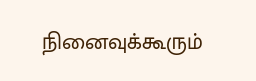நினைவுக்கூரும்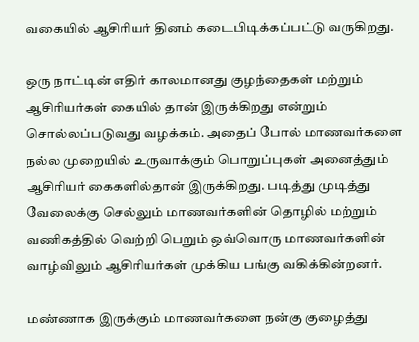வகையில் ஆசிரியர் தினம் கடைபிடிக்கப்பட்டு வருகிறது.

ஒரு நாட்டின் எதிர் காலமானது குழந்தைகள் மற்றும் ஆசிரியர்கள் கையில் தான் இருக்கிறது என்றும் சொல்லப்படுவது வழக்கம். அதைப் போல் மாணவர்களை நல்ல முறையில் உருவாக்கும் பொறுப்புகள் அனைத்தும் ஆசிரியர் கைகளில்தான் இருக்கிறது. படித்து முடித்து வேலைக்கு செல்லும் மாணவர்களின் தொழில் மற்றும் வணிகத்தில் வெற்றி பெறும் ஒவ்வொரு மாணவர்களின் வாழ்விலும் ஆசிரியர்கள் முக்கிய பங்கு வகிக்கின்றனர்.

மண்ணாக இருக்கும் மாணவர்களை நன்கு குழைத்து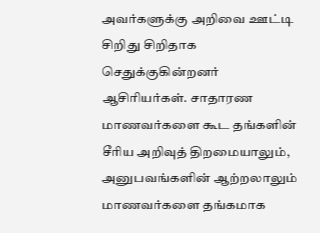அவர்களுக்கு அறிவை ஊட்டி சிறிது சிறிதாக செதுக்குகின்றனர் ஆசிரியர்கள். சாதாரண மாணவர்களை கூட தங்களின் சீரிய அறிவுத் திறமையாலும், அனுபவங்களின் ஆற்றலாலும் மாணவர்களை தங்கமாக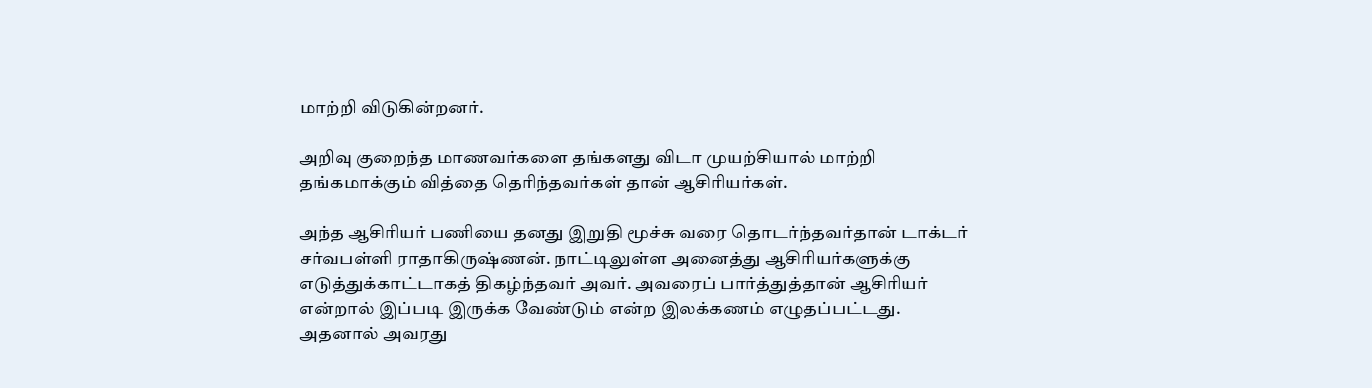மாற்றி விடுகின்றனர்.

அறிவு குறைந்த மாணவர்களை தங்களது விடா முயற்சியால் மாற்றி தங்கமாக்கும் வித்தை தெரிந்தவர்கள் தான் ஆசிரியர்கள்.

அந்த ஆசிரியர் பணியை தனது இறுதி மூச்சு வரை தொடர்ந்தவர்தான் டாக்டர் சர்வபள்ளி ராதாகிருஷ்ணன். நாட்டிலுள்ள அனைத்து ஆசிரியர்களுக்கு எடுத்துக்காட்டாகத் திகழ்ந்தவர் அவர். அவரைப் பார்த்துத்தான் ஆசிரியர் என்றால் இப்படி இருக்க வேண்டும் என்ற இலக்கணம் எழுதப்பட்டது. அதனால் அவரது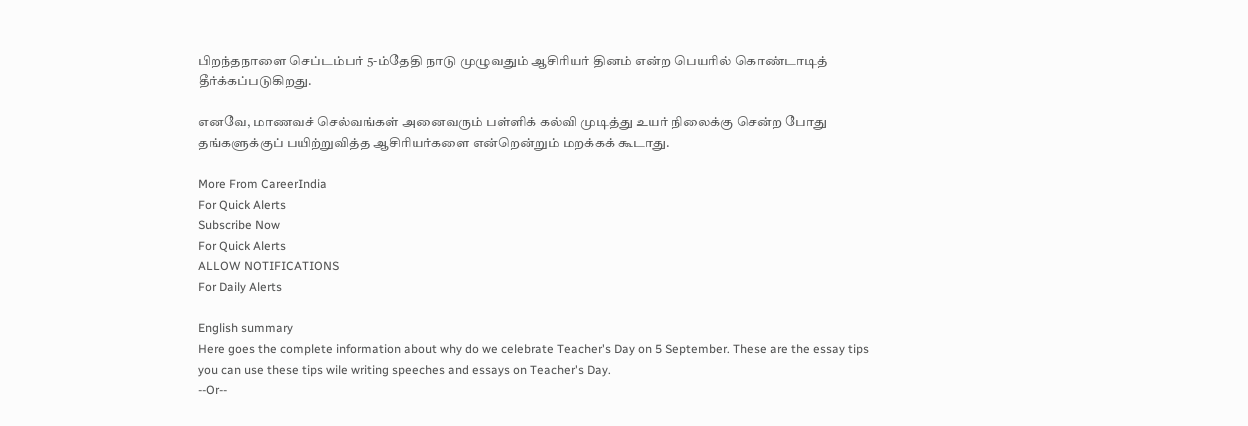பிறந்தநாளை செப்டம்பர் 5-ம்தேதி நாடு முழுவதும் ஆசிரியர் தினம் என்ற பெயரில் கொண்டாடித் தீர்க்கப்படுகிறது.

எனவே, மாணவச் செல்வங்கள் அனைவரும் பள்ளிக் கல்வி முடித்து உயர் நிலைக்கு சென்ற போது தங்களுக்குப் பயிற்றுவித்த ஆசிரியர்களை என்றென்றும் மறக்கக் கூடாது.

More From CareerIndia
For Quick Alerts
Subscribe Now
For Quick Alerts
ALLOW NOTIFICATIONS
For Daily Alerts

English summary
Here goes the complete information about why do we celebrate Teacher's Day on 5 September. These are the essay tips you can use these tips wile writing speeches and essays on Teacher's Day.
--Or--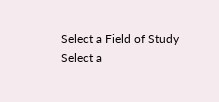Select a Field of Study
Select a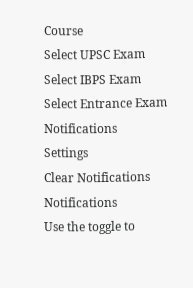Course
Select UPSC Exam
Select IBPS Exam
Select Entrance Exam
Notifications
Settings
Clear Notifications
Notifications
Use the toggle to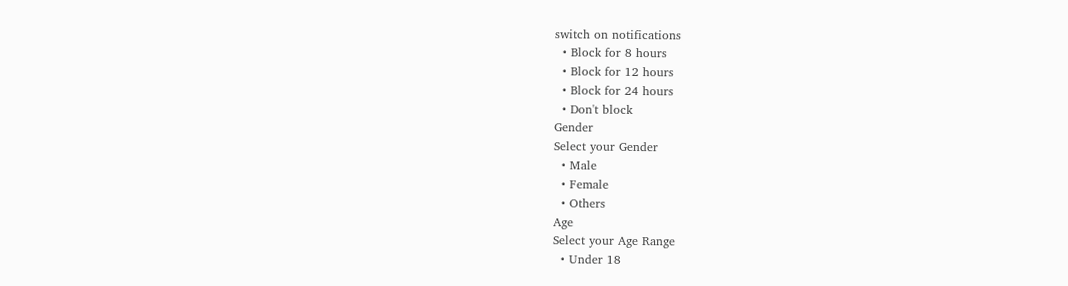switch on notifications
  • Block for 8 hours
  • Block for 12 hours
  • Block for 24 hours
  • Don't block
Gender
Select your Gender
  • Male
  • Female
  • Others
Age
Select your Age Range
  • Under 18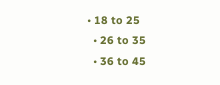• 18 to 25
  • 26 to 35
  • 36 to 45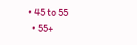• 45 to 55
  • 55+